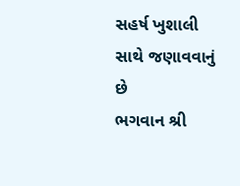સહર્ષ ખુશાલી સાથે જણાવવાનું છે
ભગવાન શ્રી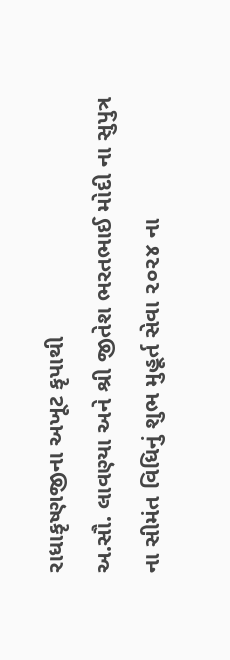રાધાકૃષ્ણજીના અખૂટ કૃપાથી
અ.સૌ. લાવણ્યા અને શ્રી જીતેશ ભરતભાઈ મોદી ના સુપુત્ર
ના સીમંત વિધિનું શુભ મુહૂર્ત સેવા ૨૦૨૪ ના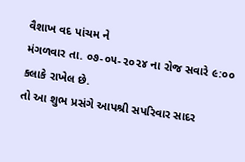વૈશાખ વદ પાંચમ ને
મંગળવાર તા. ૦૭-૦૫-૨૦૨૪ ના રોજ સવારે ૯:૦૦ કલાકે રાખેલ છે.
તો આ શુભ પ્રસંગે આપશ્રી સપરિવાર સાદર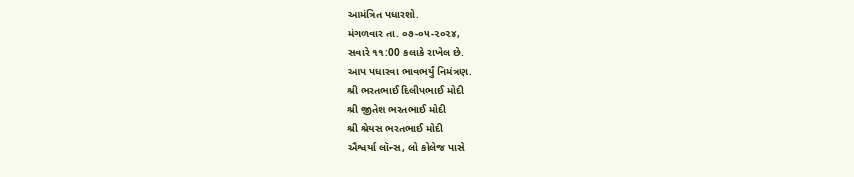આમંત્રિત પધારશો.
મંગળવાર તા. ૦૭-૦૫-૨૦૨૪,
સવારે ૧૧:00 કલાકે રાખેલ છે.
આપ પધારવા ભાવભર્યું નિમંત્રણ.
શ્રી ભરતભાઈ દિલીપભાઈ મોદી
શ્રી જીતેશ ભરતભાઈ મોદી
શ્રી શ્રેયસ ભરતભાઈ મોદી
ઐશ્વર્યા લૉન્સ, લો કોલેજ પાસે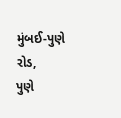મુંબઈ-પુણે રોડ,
પુણે